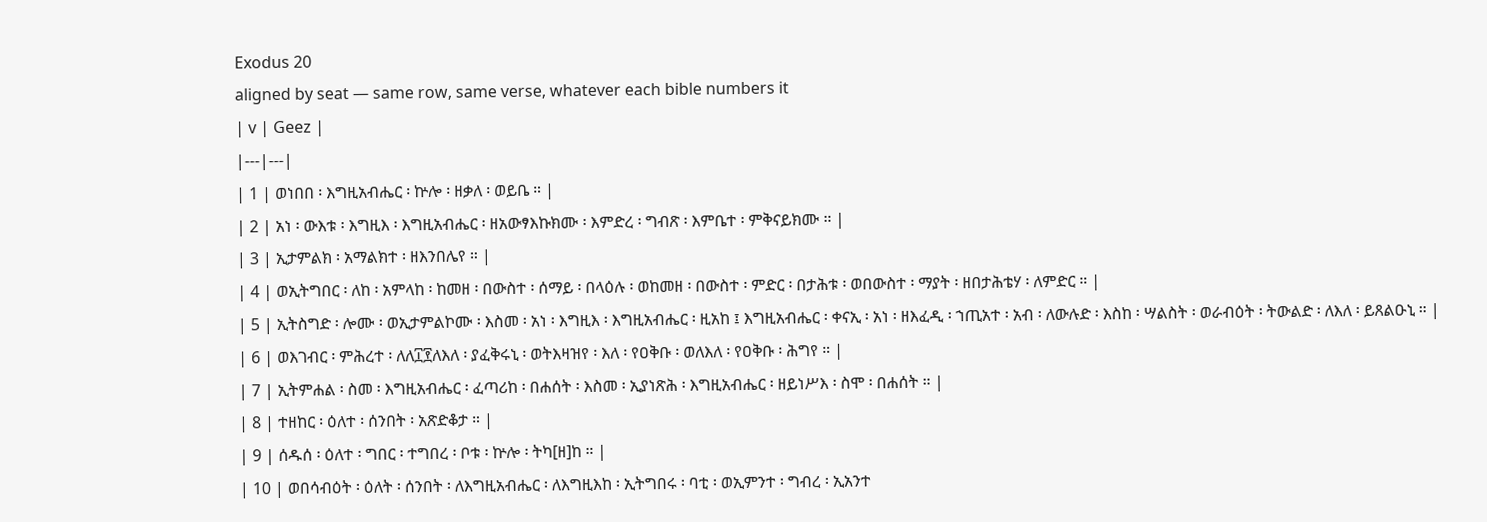Exodus 20
aligned by seat — same row, same verse, whatever each bible numbers it
| v | Geez |
|---|---|
| 1 | ወነበበ ፡ እግዚአብሔር ፡ ኵሎ ፡ ዘቃለ ፡ ወይቤ ። |
| 2 | አነ ፡ ውእቱ ፡ እግዚእ ፡ እግዚአብሔር ፡ ዘአውፃእኩክሙ ፡ እምድረ ፡ ግብጽ ፡ እምቤተ ፡ ምቅናይክሙ ። |
| 3 | ኢታምልክ ፡ አማልክተ ፡ ዘእንበሌየ ። |
| 4 | ወኢትግበር ፡ ለከ ፡ አምላከ ፡ ከመዘ ፡ በውስተ ፡ ሰማይ ፡ በላዕሉ ፡ ወከመዘ ፡ በውስተ ፡ ምድር ፡ በታሕቱ ፡ ወበውስተ ፡ ማያት ፡ ዘበታሕቴሃ ፡ ለምድር ። |
| 5 | ኢትስግድ ፡ ሎሙ ፡ ወኢታምልኮሙ ፡ እስመ ፡ አነ ፡ እግዚእ ፡ እግዚአብሔር ፡ ዚአከ ፤ እግዚአብሔር ፡ ቀናኢ ፡ አነ ፡ ዘእፈዲ ፡ ኀጢአተ ፡ አብ ፡ ለውሉድ ፡ እስከ ፡ ሣልስት ፡ ወራብዕት ፡ ትውልድ ፡ ለእለ ፡ ይጸልዑኒ ። |
| 6 | ወእገብር ፡ ምሕረተ ፡ ለለ፲፻ለእለ ፡ ያፈቅሩኒ ፡ ወትእዛዝየ ፡ እለ ፡ የዐቅቡ ፡ ወለእለ ፡ የዐቅቡ ፡ ሕግየ ። |
| 7 | ኢትምሐል ፡ ስመ ፡ እግዚአብሔር ፡ ፈጣሪከ ፡ በሐሰት ፡ እስመ ፡ ኢያነጽሕ ፡ እግዚአብሔር ፡ ዘይነሥእ ፡ ስሞ ፡ በሐሰት ። |
| 8 | ተዘከር ፡ ዕለተ ፡ ሰንበት ፡ አጽድቆታ ። |
| 9 | ሰዱሰ ፡ ዕለተ ፡ ግበር ፡ ተግበረ ፡ ቦቱ ፡ ኵሎ ፡ ትካ[ዘ]ከ ። |
| 10 | ወበሳብዕት ፡ ዕለት ፡ ሰንበት ፡ ለእግዚአብሔር ፡ ለእግዚእከ ፡ ኢትግበሩ ፡ ባቲ ፡ ወኢምንተ ፡ ግብረ ፡ ኢአንተ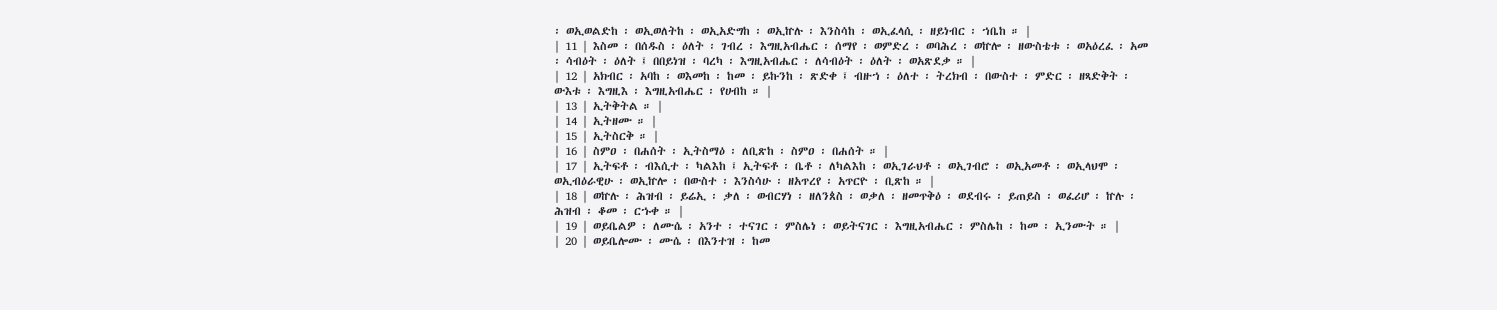፡ ወኢወልድከ ፡ ወኢወለትከ ፡ ወኢአድግከ ፡ ወኢኵሉ ፡ እንስሳከ ፡ ወኢፈላሲ ፡ ዘይነብር ፡ ኀቤከ ። |
| 11 | እስመ ፡ በሰዱስ ፡ ዕለት ፡ ገብረ ፡ እግዚአብሔር ፡ ሰማየ ፡ ወምድረ ፡ ወባሕረ ፡ ወኵሎ ፡ ዘውስቴቱ ፡ ወአዕረፈ ፡ አመ ፡ ሳብዕት ፡ ዕለት ፤ በበይነዝ ፡ ባረካ ፡ እግዚአብሔር ፡ ለሳብዕት ፡ ዕለት ፡ ወአጽደቃ ። |
| 12 | አክብር ፡ አባከ ፡ ወእመከ ፡ ከመ ፡ ይኩንከ ፡ ጽድቀ ፤ ብዙኀ ፡ ዕለተ ፡ ትረክብ ፡ በውስተ ፡ ምድር ፡ ዘጻድቅት ፡ ውእቱ ፡ እግዚእ ፡ እግዚአብሔር ፡ የሀብከ ። |
| 13 | ኢትቅትል ። |
| 14 | ኢትዘሙ ። |
| 15 | ኢትስርቅ ። |
| 16 | ስምዐ ፡ በሐሰት ፡ ኢትስማዕ ፡ ለቢጽከ ፡ ስምዐ ፡ በሐሰት ። |
| 17 | ኢትፍቶ ፡ ብእሲተ ፡ ካልእከ ፤ ኢትፍቶ ፡ ቤቶ ፡ ለካልእከ ፡ ወኢገራህቶ ፡ ወኢገብሮ ፡ ወኢአመቶ ፡ ወኢላህሞ ፡ ወኢብዕራዊሁ ፡ ወኢኵሎ ፡ በውስተ ፡ እንስሳሁ ፡ ዘአጥረየ ፡ አጥርዮ ፡ ቢጽከ ። |
| 18 | ወኵሉ ፡ ሕዝብ ፡ ይሬኢ ፡ ቃለ ፡ ወብርሃነ ፡ ዘለንጰስ ፡ ወቃለ ፡ ዘመጥቅዕ ፡ ወደብሩ ፡ ይጠይስ ፡ ወፈሪሆ ፡ ኵሉ ፡ ሕዝብ ፡ ቆመ ፡ ርኁቀ ። |
| 19 | ወይቤልዎ ፡ ለሙሴ ፡ አንተ ፡ ተናገር ፡ ምስሌነ ፡ ወይትናገር ፡ እግዚአብሔር ፡ ምስሌከ ፡ ከመ ፡ ኢንሙት ። |
| 20 | ወይቤሎሙ ፡ ሙሴ ፡ በእንተዝ ፡ ከመ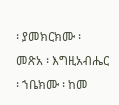፡ ያመክርክሙ ፡ መጽአ ፡ እግዚአብሔር ፡ ኀቤክሙ ፡ ከመ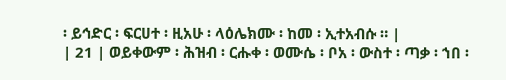፡ ይኅድር ፡ ፍርሀተ ፡ ዚአሁ ፡ ላዕሌክሙ ፡ ከመ ፡ ኢተአብሱ ። |
| 21 | ወይቀውም ፡ ሕዝብ ፡ ርሑቀ ፡ ወሙሴ ፡ ቦአ ፡ ውስተ ፡ ጣቃ ፡ ኀበ ፡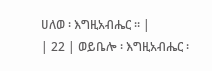ሀለወ ፡ እግዚአብሔር ። |
| 22 | ወይቤሎ ፡ እግዚአብሔር ፡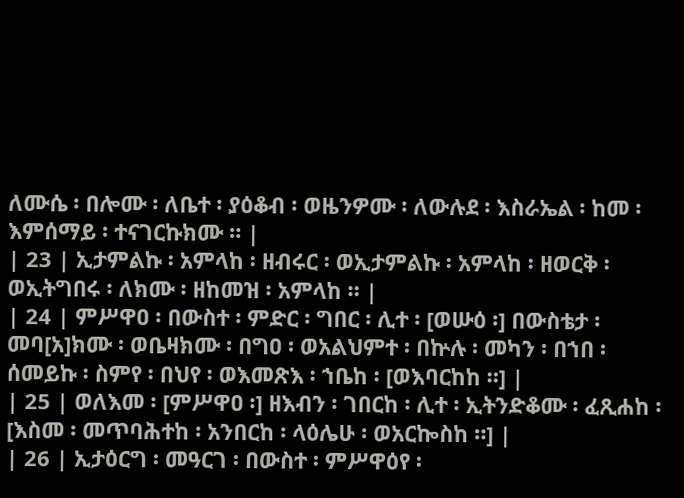ለሙሴ ፡ በሎሙ ፡ ለቤተ ፡ ያዕቆብ ፡ ወዜንዎሙ ፡ ለውሉደ ፡ እስራኤል ፡ ከመ ፡ እምሰማይ ፡ ተናገርኩክሙ ። |
| 23 | ኢታምልኩ ፡ አምላከ ፡ ዘብሩር ፡ ወኢታምልኩ ፡ አምላከ ፡ ዘወርቅ ፡ ወኢትግበሩ ፡ ለክሙ ፡ ዘከመዝ ፡ አምላከ ። |
| 24 | ምሥዋዐ ፡ በውስተ ፡ ምድር ፡ ግበር ፡ ሊተ ፡ [ወሡዕ ፡] በውስቴታ ፡ መባ[አ]ክሙ ፡ ወቤዛክሙ ፡ በግዐ ፡ ወአልህምተ ፡ በኵሉ ፡ መካን ፡ በኀበ ፡ ሰመይኩ ፡ ስምየ ፡ በህየ ፡ ወእመጽእ ፡ ኀቤከ ፡ [ወእባርከከ ።] |
| 25 | ወለእመ ፡ [ምሥዋዐ ፡] ዘእብን ፡ ገበርከ ፡ ሊተ ፡ ኢትንድቆሙ ፡ ፈጺሐከ ፡ [እስመ ፡ መጥባሕተከ ፡ አንበርከ ፡ ላዕሌሁ ፡ ወአርኰስከ ።] |
| 26 | ኢታዕርግ ፡ መዓርገ ፡ በውስተ ፡ ምሥዋዕየ ፡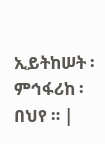ኢይትከሠት ፡ ምኅፋሪከ ፡ በህየ ። |